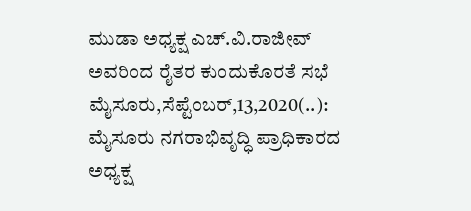ಮುಡಾ ಅಧ್ಯಕ್ಷ ಎಚ್.ವಿ.ರಾಜೀವ್ ಅವರಿಂದ ರೈತರ ಕುಂದುಕೊರತೆ ಸಭೆ ಮೈಸೂರು,ಸೆಪ್ಟೆಂಬರ್,13,2020(..): ಮೈಸೂರು ನಗರಾಭಿವೃದ್ಧಿ ಪ್ರಾಧಿಕಾರದ ಅಧ್ಯಕ್ಷ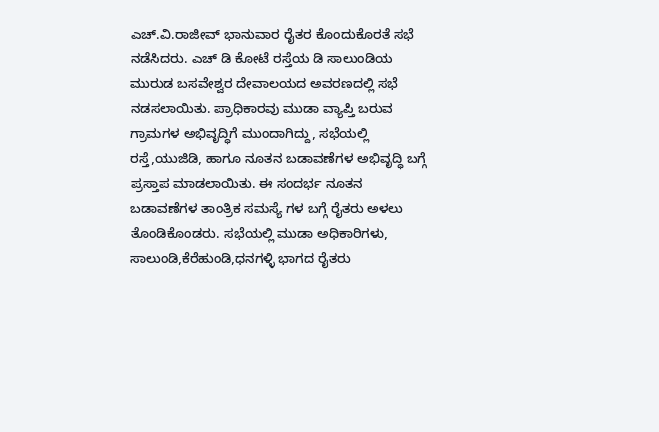ಎಚ್.ವಿ.ರಾಜೀವ್ ಭಾನುವಾರ ರೈತರ ಕೊಂದುಕೊರತೆ ಸಭೆ ನಡೆಸಿದರು. ಎಚ್ ಡಿ ಕೋಟೆ ರಸ್ತೆಯ ಡಿ ಸಾಲುಂಡಿಯ ಮುರುಡ ಬಸವೇಶ್ವರ ದೇವಾಲಯದ ಅವರಣದಲ್ಲಿ ಸಭೆ ನಡಸಲಾಯಿತು. ಪ್ರಾಧಿಕಾರವು ಮುಡಾ ವ್ಯಾಪ್ತಿ ಬರುವ ಗ್ರಾಮಗಳ ಅಭಿವೃದ್ಧಿಗೆ ಮುಂದಾಗಿದ್ದು, ಸಭೆಯಲ್ಲಿ ರಸ್ತೆ,ಯುಜಿಡಿ, ಹಾಗೂ ನೂತನ ಬಡಾವಣೆಗಳ ಅಭಿವೃದ್ಧಿ ಬಗ್ಗೆ ಪ್ರಸ್ತಾಪ ಮಾಡಲಾಯಿತು. ಈ ಸಂದರ್ಭ ನೂತನ ಬಡಾವಣೆಗಳ ತಾಂತ್ರಿಕ ಸಮಸ್ಯೆ ಗಳ ಬಗ್ಗೆ ರೈತರು ಅಳಲು ತೊಂಡಿಕೊಂಡರು. ಸಭೆಯಲ್ಲಿ ಮುಡಾ ಅಧಿಕಾರಿಗಳು, ಸಾಲುಂಡಿ,ಕೆರೆಹುಂಡಿ,ಧನಗಳ್ಳಿ ಭಾಗದ ರೈತರು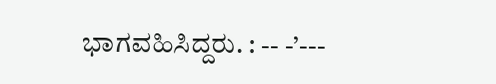ಭಾಗವಹಿಸಿದ್ದರು. : -- -’---